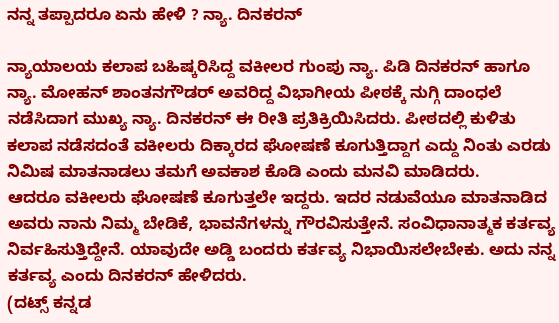ನನ್ನ ತಪ್ಪಾದರೂ ಏನು ಹೇಳಿ ? ನ್ಯಾ. ದಿನಕರನ್

ನ್ಯಾಯಾಲಯ ಕಲಾಪ ಬಹಿಷ್ಕರಿಸಿದ್ದ ವಕೀಲರ ಗುಂಪು ನ್ಯಾ. ಪಿಡಿ ದಿನಕರನ್ ಹಾಗೂ ನ್ಯಾ. ಮೋಹನ್ ಶಾಂತನಗೌಡರ್ ಅವರಿದ್ದ ವಿಭಾಗೀಯ ಪೀಠಕ್ಕೆ ನುಗ್ಗಿ ದಾಂಧಲೆ ನಡೆಸಿದಾಗ ಮುಖ್ಯ ನ್ಯಾ. ದಿನಕರನ್ ಈ ರೀತಿ ಪ್ರತಿಕ್ರಿಯಿಸಿದರು. ಪೀಠದಲ್ಲಿ ಕುಳಿತು ಕಲಾಪ ನಡೆಸದಂತೆ ವಕೀಲರು ದಿಕ್ಕಾರದ ಘೋಷಣೆ ಕೂಗುತ್ತಿದ್ದಾಗ ಎದ್ದು ನಿಂತು ಎರಡು ನಿಮಿಷ ಮಾತನಾಡಲು ತಮಗೆ ಅವಕಾಶ ಕೊಡಿ ಎಂದು ಮನವಿ ಮಾಡಿದರು.
ಆದರೂ ವಕೀಲರು ಘೋಷಣೆ ಕೂಗುತ್ತಲೇ ಇದ್ದರು. ಇದರ ನಡುವೆಯೂ ಮಾತನಾಡಿದ ಅವರು ನಾನು ನಿಮ್ಮ ಬೇಡಿಕೆ, ಭಾವನೆಗಳನ್ನು ಗೌರವಿಸುತ್ತೇನೆ. ಸಂವಿಧಾನಾತ್ಮಕ ಕರ್ತವ್ಯ ನಿರ್ವಹಿಸುತ್ತಿದ್ದೇನೆ. ಯಾವುದೇ ಅಡ್ಡಿ ಬಂದರು ಕರ್ತವ್ಯ ನಿಭಾಯಿಸಲೇಬೇಕು. ಅದು ನನ್ನ ಕರ್ತವ್ಯ ಎಂದು ದಿನಕರನ್ ಹೇಳಿದರು.
(ದಟ್ಸ್ ಕನ್ನಡ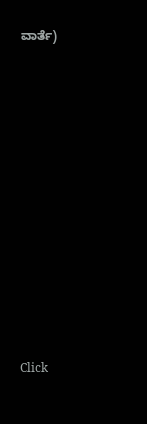ವಾರ್ತೆ)












Click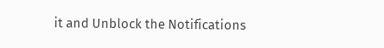it and Unblock the Notifications